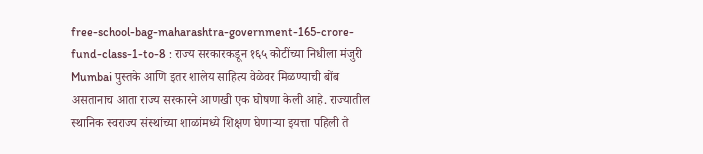free-school-bag-maharashtra-government-165-crore-fund-class-1-to-8 : राज्य सरकारकडून १६५ कोटींच्या निधीला मंजुरी
Mumbai पुस्तके आणि इतर शालेय साहित्य वेळेवर मिळण्याची बोंब असतानाच आता राज्य सरकारने आणखी एक घोषणा केली आहे. राज्यातील स्थानिक स्वराज्य संस्थांच्या शाळांमध्ये शिक्षण घेणाऱ्या इयत्ता पहिली ते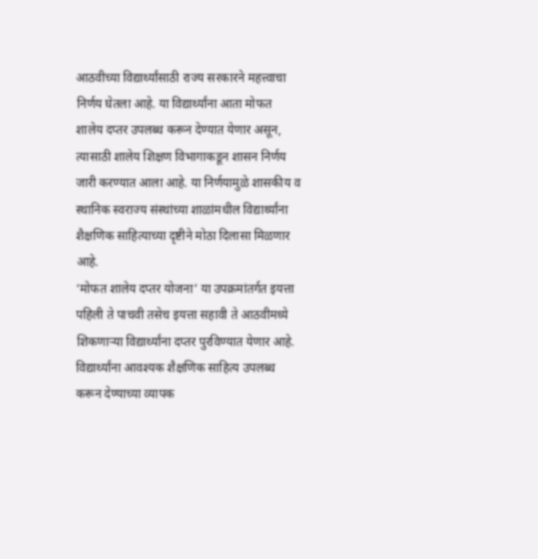आठवीच्या विद्यार्थ्यांसाठी राज्य सरकारने महत्त्वाचा निर्णय घेतला आहे. या विद्यार्थ्यांना आता मोफत शालेय दप्तर उपलब्ध करून देण्यात येणार असून, त्यासाठी शालेय शिक्षण विभागाकडून शासन निर्णय जारी करण्यात आला आहे. या निर्णयामुळे शासकीय व स्थानिक स्वराज्य संस्थांच्या शाळांमधील विद्यार्थ्यांना शैक्षणिक साहित्याच्या दृष्टीने मोठा दिलासा मिळणार आहे.
‘मोफत शालेय दप्तर योजना’ या उपक्रमांतर्गत इयत्ता पहिली ते पाचवी तसेच इयत्ता सहावी ते आठवीमध्ये शिकणाऱ्या विद्यार्थ्यांना दप्तर पुरविण्यात येणार आहे. विद्यार्थ्यांना आवश्यक शैक्षणिक साहित्य उपलब्ध करून देण्याच्या व्यापक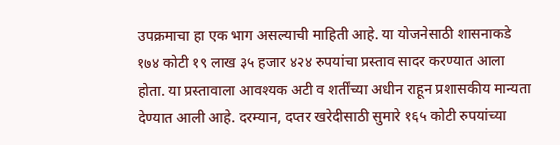उपक्रमाचा हा एक भाग असल्याची माहिती आहे. या योजनेसाठी शासनाकडे १७४ कोटी १९ लाख ३५ हजार ४२४ रुपयांचा प्रस्ताव सादर करण्यात आला होता. या प्रस्तावाला आवश्यक अटी व शर्तींच्या अधीन राहून प्रशासकीय मान्यता देण्यात आली आहे. दरम्यान, दप्तर खरेदीसाठी सुमारे १६५ कोटी रुपयांच्या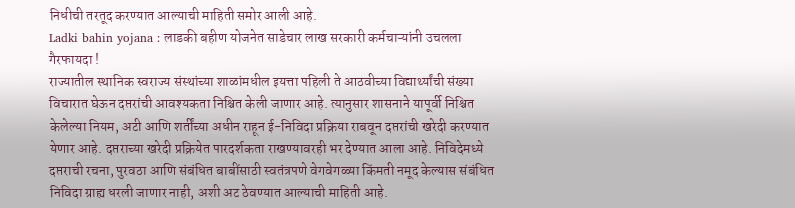निधीची तरतूद करण्यात आल्याची माहिती समोर आली आहे.
Ladki bahin yojana : लाडकी बहीण योजनेत साडेचार लाख सरकारी कर्मचाऱ्यांनी उचलला गैरफायदा !
राज्यातील स्थानिक स्वराज्य संस्थांच्या शाळांमधील इयत्ता पहिली ते आठवीच्या विद्यार्थ्यांची संख्या विचारात घेऊन दप्तरांची आवश्यकता निश्चित केली जाणार आहे. त्यानुसार शासनाने यापूर्वी निश्चित केलेल्या नियम, अटी आणि शर्तींच्या अधीन राहून ई-निविदा प्रक्रिया राबवून दप्तरांची खरेदी करण्यात येणार आहे. दप्तराच्या खरेदी प्रक्रियेत पारदर्शकता राखण्यावरही भर देण्यात आला आहे. निविदेमध्ये दप्तराची रचना, पुरवठा आणि संबंधित बाबींसाठी स्वतंत्रपणे वेगवेगळ्या किंमती नमूद केल्यास संबंधित निविदा ग्राह्य धरली जाणार नाही, अशी अट ठेवण्यात आल्याची माहिती आहे.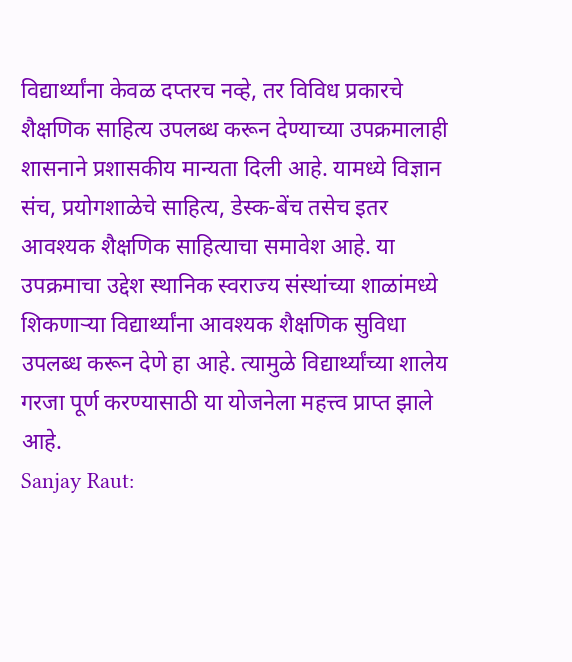विद्यार्थ्यांना केवळ दप्तरच नव्हे, तर विविध प्रकारचे शैक्षणिक साहित्य उपलब्ध करून देण्याच्या उपक्रमालाही शासनाने प्रशासकीय मान्यता दिली आहे. यामध्ये विज्ञान संच, प्रयोगशाळेचे साहित्य, डेस्क-बेंच तसेच इतर आवश्यक शैक्षणिक साहित्याचा समावेश आहे. या उपक्रमाचा उद्देश स्थानिक स्वराज्य संस्थांच्या शाळांमध्ये शिकणाऱ्या विद्यार्थ्यांना आवश्यक शैक्षणिक सुविधा उपलब्ध करून देणे हा आहे. त्यामुळे विद्यार्थ्यांच्या शालेय गरजा पूर्ण करण्यासाठी या योजनेला महत्त्व प्राप्त झाले आहे.
Sanjay Raut: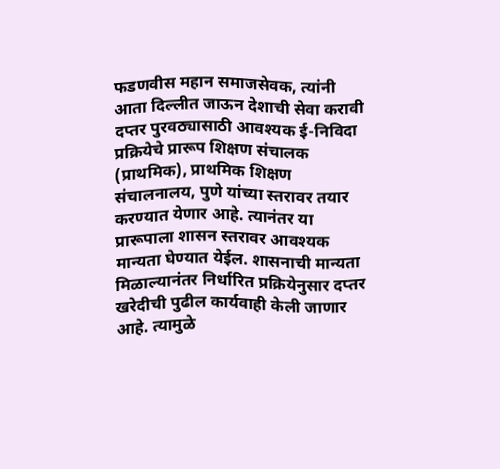फडणवीस महान समाजसेवक, त्यांनी आता दिल्लीत जाऊन देशाची सेवा करावी
दप्तर पुरवठ्यासाठी आवश्यक ई-निविदा प्रक्रियेचे प्रारूप शिक्षण संचालक (प्राथमिक), प्राथमिक शिक्षण संचालनालय, पुणे यांच्या स्तरावर तयार करण्यात येणार आहे. त्यानंतर या प्रारूपाला शासन स्तरावर आवश्यक मान्यता घेण्यात येईल. शासनाची मान्यता मिळाल्यानंतर निर्धारित प्रक्रियेनुसार दप्तर खरेदीची पुढील कार्यवाही केली जाणार आहे. त्यामुळे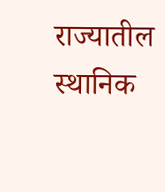राज्यातील स्थानिक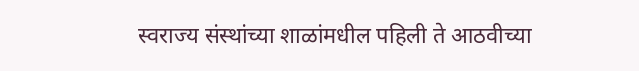स्वराज्य संस्थांच्या शाळांमधील पहिली ते आठवीच्या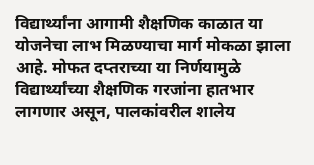विद्यार्थ्यांना आगामी शैक्षणिक काळात या योजनेचा लाभ मिळण्याचा मार्ग मोकळा झाला आहे. मोफत दप्तराच्या या निर्णयामुळे विद्यार्थ्यांच्या शैक्षणिक गरजांना हातभार लागणार असून, पालकांवरील शालेय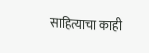साहित्याचा काही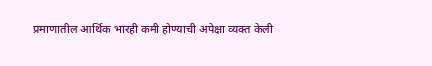प्रमाणातील आर्थिक भारही कमी होण्याची अपेक्षा व्यक्त केली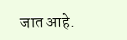जात आहे.